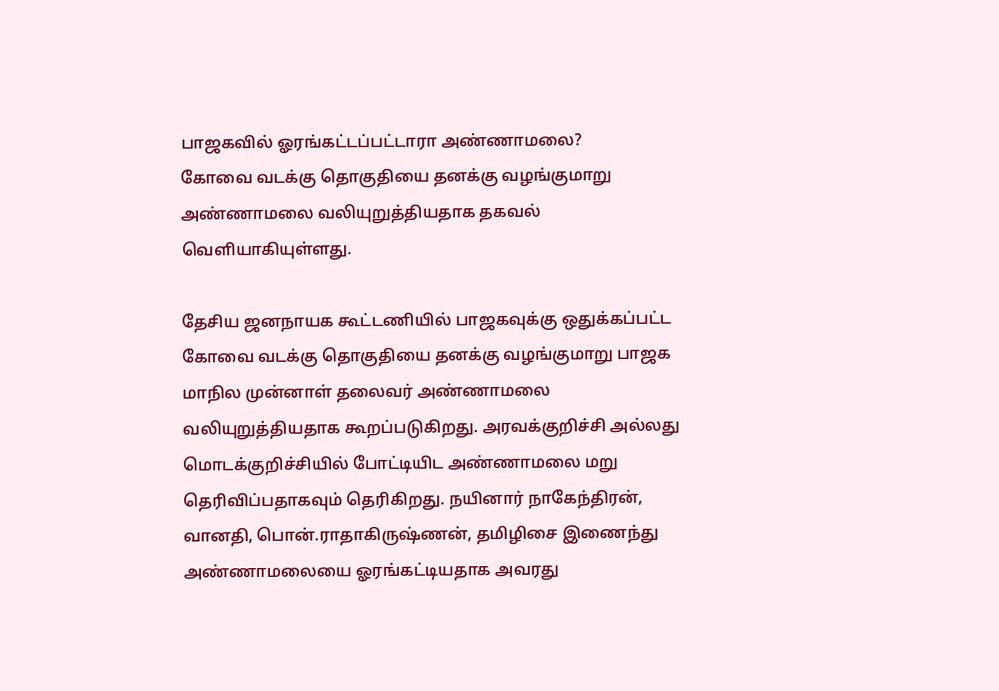பாஜகவில் ஓரங்கட்டப்பட்டாரா அண்ணாமலை?
கோவை வடக்கு தொகுதியை தனக்கு வழங்குமாறு அண்ணாமலை வலியுறுத்தியதாக தகவல் வெளியாகியுள்ளது.

தேசிய ஜனநாயக கூட்டணியில் பாஜகவுக்கு ஒதுக்கப்பட்ட கோவை வடக்கு தொகுதியை தனக்கு வழங்குமாறு பாஜக மாநில முன்னாள் தலைவர் அண்ணாமலை வலியுறுத்தியதாக கூறப்படுகிறது. அரவக்குறிச்சி அல்லது மொடக்குறிச்சியில் போட்டியிட அண்ணாமலை மறு தெரிவிப்பதாகவும் தெரிகிறது. நயினார் நாகேந்திரன், வானதி, பொன்.ராதாகிருஷ்ணன், தமிழிசை இணைந்து அண்ணாமலையை ஓரங்கட்டியதாக அவரது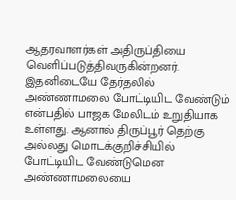ஆதரவாளர்கள் அதிருப்தியை வெளிப்படுத்திவருகின்றனர்.
இதனிடையே தேர்தலில் அண்ணாமலை போட்டியிட வேண்டும் என்பதில் பாஜக மேலிடம் உறுதியாக உள்ளது. ஆனால் திருப்பூர் தெற்கு அல்லது மொடக்குறிச்சியில் போட்டியிட வேண்டுமென அண்ணாமலையை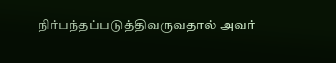நிர்பந்தப்படுத்திவருவதால் அவர்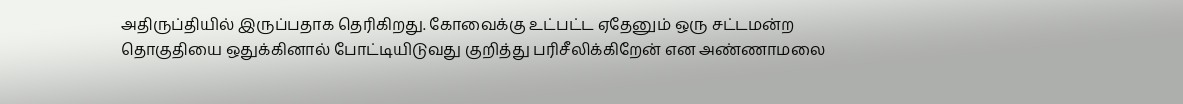அதிருப்தியில் இருப்பதாக தெரிகிறது. கோவைக்கு உட்பட்ட ஏதேனும் ஒரு சட்டமன்ற தொகுதியை ஒதுக்கினால் போட்டியிடுவது குறித்து பரிசீலிக்கிறேன் என அண்ணாமலை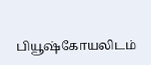பியூஷ்கோயலிடம்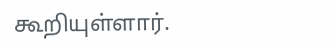கூறியுள்ளார்.